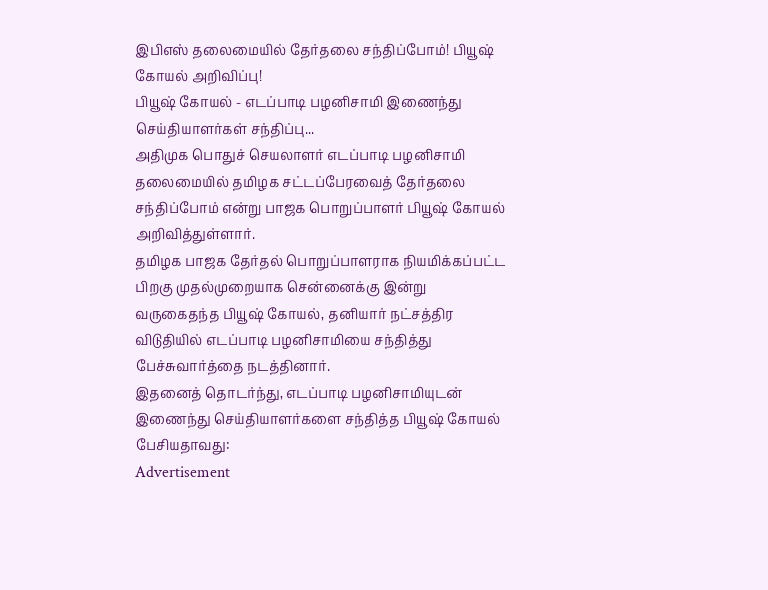இபிஎஸ் தலைமையில் தேர்தலை சந்திப்போம்! பியூஷ் கோயல் அறிவிப்பு!
பியூஷ் கோயல் - எடப்பாடி பழனிசாமி இணைந்து செய்தியாளர்கள் சந்திப்பு...
அதிமுக பொதுச் செயலாளர் எடப்பாடி பழனிசாமி தலைமையில் தமிழக சட்டப்பேரவைத் தேர்தலை சந்திப்போம் என்று பாஜக பொறுப்பாளர் பியூஷ் கோயல் அறிவித்துள்ளார்.
தமிழக பாஜக தேர்தல் பொறுப்பாளராக நியமிக்கப்பட்ட பிறகு முதல்முறையாக சென்னைக்கு இன்று வருகைதந்த பியூஷ் கோயல், தனியார் நட்சத்திர விடுதியில் எடப்பாடி பழனிசாமியை சந்தித்து பேச்சுவார்த்தை நடத்தினார்.
இதனைத் தொடர்ந்து, எடப்பாடி பழனிசாமியுடன் இணைந்து செய்தியாளர்களை சந்தித்த பியூஷ் கோயல் பேசியதாவது:
Advertisement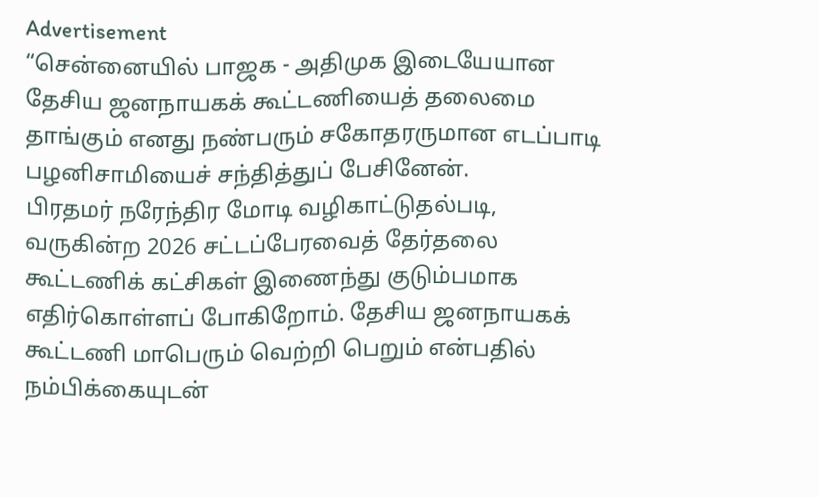Advertisement
“சென்னையில் பாஜக - அதிமுக இடையேயான தேசிய ஜனநாயகக் கூட்டணியைத் தலைமை தாங்கும் எனது நண்பரும் சகோதரருமான எடப்பாடி பழனிசாமியைச் சந்தித்துப் பேசினேன்.
பிரதமர் நரேந்திர மோடி வழிகாட்டுதல்படி, வருகின்ற 2026 சட்டப்பேரவைத் தேர்தலை கூட்டணிக் கட்சிகள் இணைந்து குடும்பமாக எதிர்கொள்ளப் போகிறோம். தேசிய ஜனநாயகக் கூட்டணி மாபெரும் வெற்றி பெறும் என்பதில் நம்பிக்கையுடன்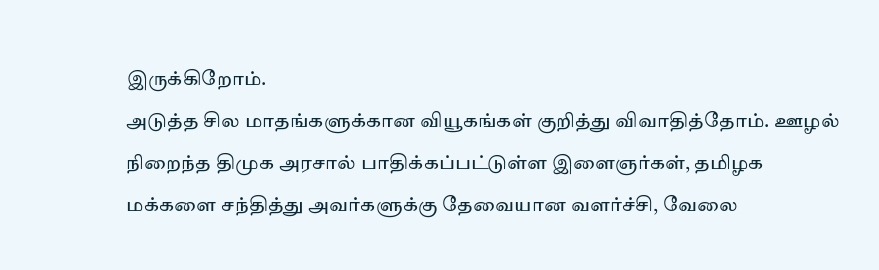இருக்கிறோம்.
அடுத்த சில மாதங்களுக்கான வியூகங்கள் குறித்து விவாதித்தோம். ஊழல் நிறைந்த திமுக அரசால் பாதிக்கப்பட்டுள்ள இளைஞர்கள், தமிழக மக்களை சந்தித்து அவர்களுக்கு தேவையான வளர்ச்சி, வேலை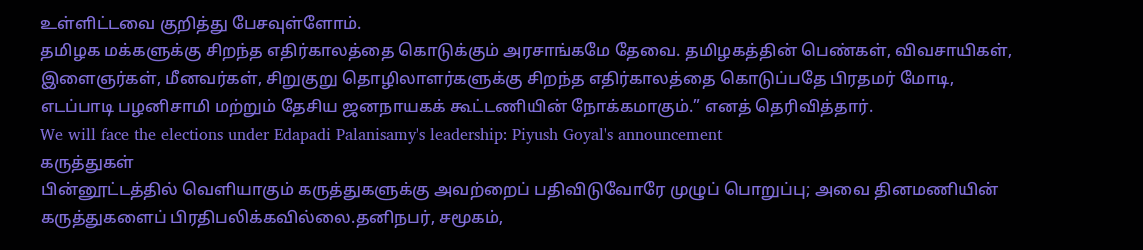உள்ளிட்டவை குறித்து பேசவுள்ளோம்.
தமிழக மக்களுக்கு சிறந்த எதிர்காலத்தை கொடுக்கும் அரசாங்கமே தேவை. தமிழகத்தின் பெண்கள், விவசாயிகள், இளைஞர்கள், மீனவர்கள், சிறுகுறு தொழிலாளர்களுக்கு சிறந்த எதிர்காலத்தை கொடுப்பதே பிரதமர் மோடி, எடப்பாடி பழனிசாமி மற்றும் தேசிய ஜனநாயகக் கூட்டணியின் நோக்கமாகும்.” எனத் தெரிவித்தார்.
We will face the elections under Edapadi Palanisamy's leadership: Piyush Goyal's announcement
கருத்துகள்
பின்னூட்டத்தில் வெளியாகும் கருத்துகளுக்கு அவற்றைப் பதிவிடுவோரே முழுப் பொறுப்பு; அவை தினமணியின் கருத்துகளைப் பிரதிபலிக்கவில்லை.தனிநபர், சமூகம்,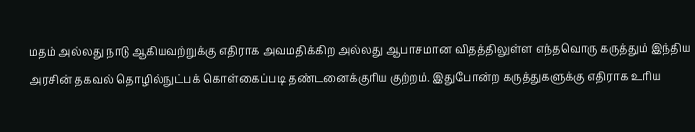மதம் அல்லது நாடு ஆகியவற்றுக்கு எதிராக அவமதிக்கிற அல்லது ஆபாசமான விதத்திலுள்ள எந்தவொரு கருத்தும் இந்திய அரசின் தகவல் தொழில்நுட்பக் கொள்கைப்படி தண்டனைக்குரிய குற்றம். இதுபோன்ற கருத்துகளுக்கு எதிராக உரிய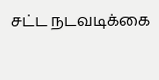சட்ட நடவடிக்கை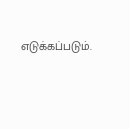எடுக்கப்படும்.